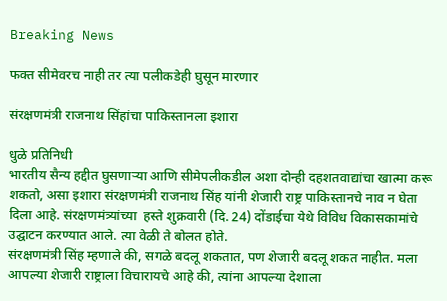Breaking News

फक्त सीमेवरच नाही तर त्या पलीकडेही घुसून मारणार

संरक्षणमंत्री राजनाथ सिंहांचा पाकिस्तानला इशारा

धुळे प्रतिनिधी
भारतीय सैन्य हद्दीत घुसणार्‍या आणि सीमेपलीकडील अशा दोन्ही दहशतवाद्यांचा खात्मा करू शकतो, असा इशारा संरक्षणमंत्री राजनाथ सिंह यांनी शेजारी राष्ट्र पाकिस्तानचे नाव न घेता दिला आहे. संरक्षणमंत्र्यांच्या  हस्ते शुक्रवारी (दि. 24) दोंडाईचा येथे विविध विकासकामांचे उद्घाटन करण्यात आले. त्या वेळी ते बोलत होते.
संरक्षणमंत्री सिंह म्हणाले की, सगळे बदलू शकतात, पण शेजारी बदलू शकत नाहीत. मला आपल्या शेजारी राष्ट्राला विचारायचे आहे की, त्यांना आपल्या देशाला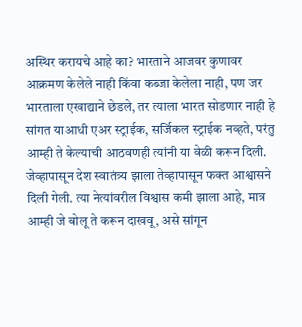अस्थिर करायचे आहे का? भारताने आजवर कुणावर आक्रमण केलेले नाही किंवा कब्जा केलेला नाही, पण जर भारताला एखाद्याने छेडले, तर त्याला भारत सोडणार नाही हे सांगत याआधी एअर स्ट्राईक, सर्जिकल स्ट्राईक नव्हते, परंतु आम्ही ते केल्याची आठवणही त्यांनी या वेळी करून दिली.
जेव्हापासून देश स्वातंत्र्य झाला तेव्हापासून फक्त आश्वासने दिली गेली. त्या नेत्यांवरील विश्वास कमी झाला आहे, मात्र आम्ही जे बोलू ते करून दाखवू, असे सांगून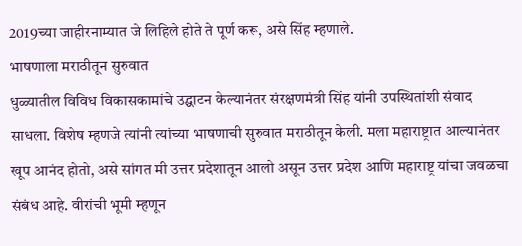2019च्या जाहीरनाम्यात जे लिहिले होते ते पूर्ण करू, असे सिंह म्हणाले.
भाषणाला मराठीतून सुरुवात
धुळ्यातील विविध विकासकामांचे उद्घाटन केल्यानंतर संरक्षणमंत्री सिंह यांनी उपस्थितांशी संवाद साधला. विशेष म्हणजे त्यांनी त्यांच्या भाषणाची सुरुवात मराठीतून केली. मला महाराष्ट्रात आल्यानंतर खूप आनंद होतो, असे सांगत मी उत्तर प्रदेशातून आलो असून उत्तर प्रदेश आणि महाराष्ट्र यांचा जवळचा संबंध आहे. वीरांची भूमी म्हणून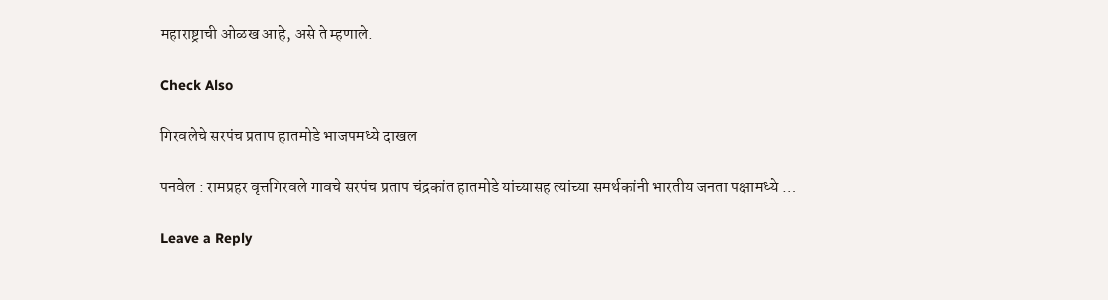महाराष्ट्राची ओळख आहे, असे ते म्हणाले.

Check Also

गिरवलेचे सरपंच प्रताप हातमोडे भाजपमध्ये दाखल

पनवेल : रामप्रहर वृत्तगिरवले गावचे सरपंच प्रताप चंद्रकांत हातमोडे यांच्यासह त्यांच्या समर्थकांनी भारतीय जनता पक्षामध्ये …

Leave a Reply